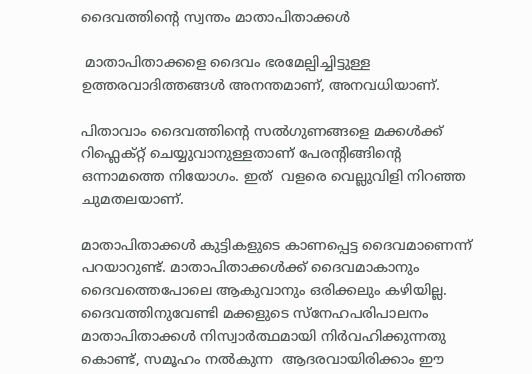ദൈവത്തിന്റെ സ്വന്തം മാതാപിതാക്കൾ

 മാതാപിതാക്കളെ ദൈവം ഭരമേല്പിച്ചിട്ടുള്ള ഉത്തരവാദിത്തങ്ങൾ അനന്തമാണ്, അനവധിയാണ്.

പിതാവാം ദൈവത്തിന്റെ സൽഗുണങ്ങളെ മക്കൾക്ക് റിഫ്ലെക്റ്റ് ചെയ്യുവാനുള്ളതാണ് പേരന്റിങ്ങിന്റെ ഒന്നാമത്തെ നിയോഗം. ഇത്  വളരെ വെല്ലുവിളി നിറഞ്ഞ ചുമതലയാണ്.

മാതാപിതാക്കൾ കുട്ടികളുടെ കാണപ്പെട്ട ദൈവമാണെന്ന് പറയാറുണ്ട്. മാതാപിതാക്കൾക്ക് ദൈവമാകാനും ദൈവത്തെപോലെ ആകുവാനും ഒരിക്കലും കഴിയില്ല.  ദൈവത്തിനുവേണ്ടി മക്കളുടെ സ്നേഹപരിപാലനം  മാതാപിതാക്കൾ നിസ്വാർത്ഥമായി നിർവഹിക്കുന്നതു കൊണ്ട്, സമൂഹം നൽകുന്ന  ആദരവായിരിക്കാം ഈ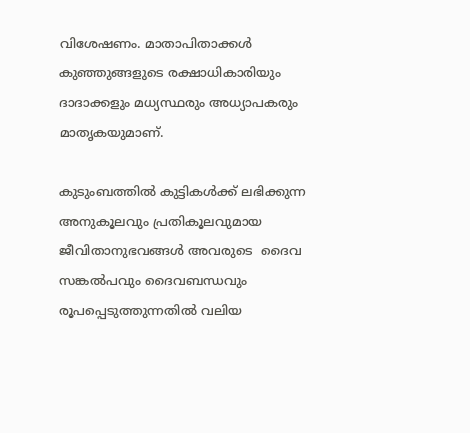വിശേഷണം. മാതാപിതാക്കൾ   കുഞ്ഞുങ്ങളുടെ രക്ഷാധികാരിയും ദാദാക്കളും മധ്യസ്ഥരും അധ്യാപകരും മാതൃകയുമാണ്.

കുടുംബത്തിൽ കുട്ടികൾക്ക് ലഭിക്കുന്ന അനുകൂലവും പ്രതികൂലവുമായ ജീവിതാനുഭവങ്ങൾ അവരുടെ  ദൈവ സങ്കൽപവും ദൈവബന്ധവും രൂപപ്പെടുത്തുന്നതിൽ വലിയ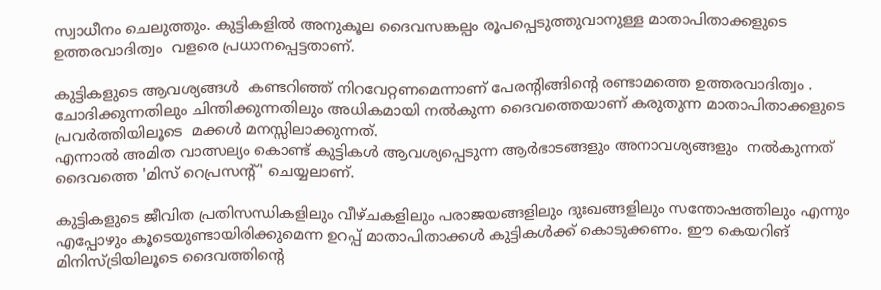സ്വാധീനം ചെലുത്തും. കുട്ടികളിൽ അനുകൂല ദൈവസങ്കല്പം രൂപപ്പെടുത്തുവാനുള്ള മാതാപിതാക്കളുടെ ഉത്തരവാദിത്വം  വളരെ പ്രധാനപ്പെട്ടതാണ്.

കുട്ടികളുടെ ആവശ്യങ്ങൾ  കണ്ടറിഞ്ഞ് നിറവേറ്റണമെന്നാണ് പേരന്റിങ്ങിന്റെ രണ്ടാമത്തെ ഉത്തരവാദിത്വം . ചോദിക്കുന്നതിലും ചിന്തിക്കുന്നതിലും അധികമായി നൽകുന്ന ദൈവത്തെയാണ് കരുതുന്ന മാതാപിതാക്കളുടെ പ്രവർത്തിയിലൂടെ  മക്കൾ മനസ്സിലാക്കുന്നത്.
എന്നാൽ അമിത വാത്സല്യം കൊണ്ട് കുട്ടികൾ ആവശ്യപ്പെടുന്ന ആർഭാടങ്ങളും അനാവശ്യങ്ങളും  നൽകുന്നത്  ദൈവത്തെ 'മിസ് റെപ്രസന്റ്' ചെയ്യലാണ്.

കുട്ടികളുടെ ജീവിത പ്രതിസന്ധികളിലും വീഴ്ചകളിലും പരാജയങ്ങളിലും ദുഃഖങ്ങളിലും സന്തോഷത്തിലും എന്നും എപ്പോഴും കൂടെയുണ്ടായിരിക്കുമെന്ന ഉറപ്പ് മാതാപിതാക്കൾ കുട്ടികൾക്ക് കൊടുക്കണം. ഈ കെയറിങ് മിനിസ്ട്രിയിലൂടെ ദൈവത്തിന്റെ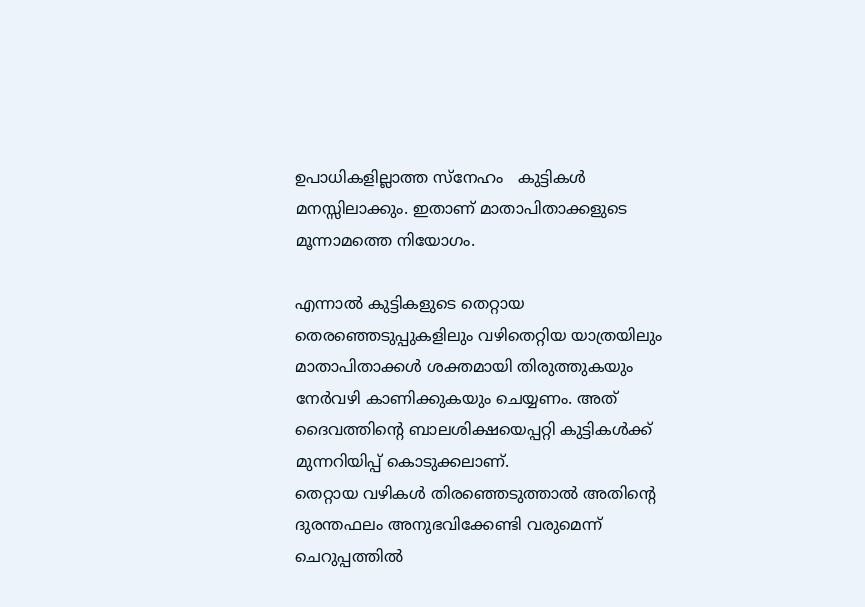ഉപാധികളില്ലാത്ത സ്നേഹം   കുട്ടികൾ മനസ്സിലാക്കും. ഇതാണ് മാതാപിതാക്കളുടെ മൂന്നാമത്തെ നിയോഗം.

എന്നാൽ കുട്ടികളുടെ തെറ്റായ തെരഞ്ഞെടുപ്പുകളിലും വഴിതെറ്റിയ യാത്രയിലും മാതാപിതാക്കൾ ശക്തമായി തിരുത്തുകയും നേർവഴി കാണിക്കുകയും ചെയ്യണം. അത്   ദൈവത്തിന്റെ ബാലശിക്ഷയെപ്പറ്റി കുട്ടികൾക്ക് മുന്നറിയിപ്പ് കൊടുക്കലാണ്.
തെറ്റായ വഴികൾ തിരഞ്ഞെടുത്താൽ അതിന്റെ ദുരന്തഫലം അനുഭവിക്കേണ്ടി വരുമെന്ന് ചെറുപ്പത്തിൽ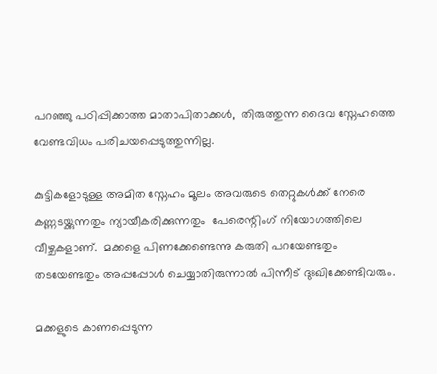പറഞ്ഞു പഠിപ്പിക്കാത്ത മാതാപിതാക്കൾ,  തിരുത്തുന്ന ദൈവ സ്നേഹത്തെ വേണ്ടവിധം പരിചയപ്പെടുത്തുന്നില്ല.

കുട്ടികളോടുള്ള അമിത സ്നേഹം മൂലം അവരുടെ തെറ്റുകൾക്ക് നേരെ കണ്ണടയ്ക്കുന്നതും ന്യായീകരിക്കുന്നതും  പേരെന്റിംഗ് നിയോഗത്തിലെ വീഴ്ചകളാണ്.  മക്കളെ പിണക്കേണ്ടെന്നു കരുതി പറയേണ്ടതും തടയേണ്ടതും അപ്പപ്പോൾ ചെയ്യാതിരുന്നാൽ പിന്നീട് ദുഃഖിക്കേണ്ടിവരും.

മക്കളുടെ കാണപ്പെടുന്ന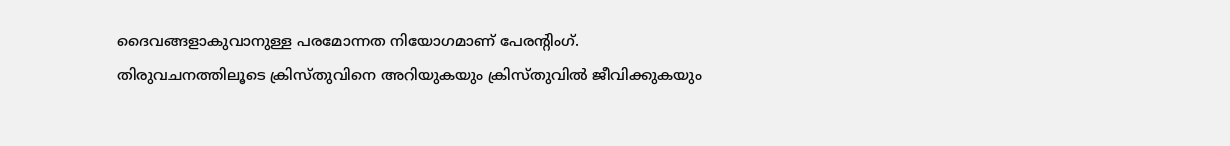ദൈവങ്ങളാകുവാനുള്ള പരമോന്നത നിയോഗമാണ് പേരന്റിംഗ്. തിരുവചനത്തിലൂടെ ക്രിസ്തുവിനെ അറിയുകയും ക്രിസ്തുവിൽ ജീവിക്കുകയും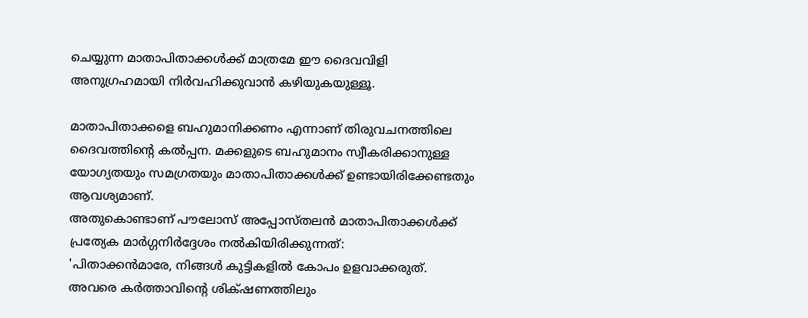ചെയ്യുന്ന മാതാപിതാക്കൾക്ക് മാത്രമേ ഈ ദൈവവിളി അനുഗ്രഹമായി നിർവഹിക്കുവാൻ കഴിയുകയുള്ളൂ.

മാതാപിതാക്കളെ ബഹുമാനിക്കണം എന്നാണ് തിരുവചനത്തിലെ ദൈവത്തിന്റെ കൽപ്പന. മക്കളുടെ ബഹുമാനം സ്വീകരിക്കാനുള്ള യോഗ്യതയും സമഗ്രതയും മാതാപിതാക്കൾക്ക് ഉണ്ടായിരിക്കേണ്ടതും ആവശ്യമാണ്.
അതുകൊണ്ടാണ് പൗലോസ് അപ്പോസ്തലൻ മാതാപിതാക്കൾക്ക് പ്രത്യേക മാർഗ്ഗനിർദ്ദേശം നൽകിയിരിക്കുന്നത്:
'പിതാക്കന്‍മാരേ, നിങ്ങള്‍ കുട്ടികളില്‍ കോപം ഉളവാക്കരുത്‌. അവരെ കര്‍ത്താവിന്റെ ശിക്‌ഷണത്തിലും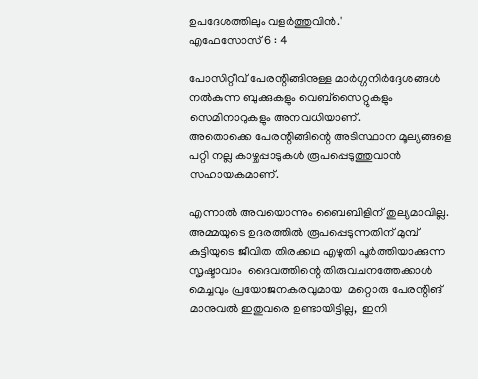ഉപദേശത്തിലും വളര്‍ത്തുവിന്‍.'
എഫേസോസ്‌ 6 : 4

പോസിറ്റീവ് പേരന്റിങ്ങിനുള്ള മാർഗ്ഗനിർദ്ദേശങ്ങൾ നൽകുന്ന ബുക്കുകളും വെബ്സൈറ്റുകളും സെമിനാറുകളും അനവധിയാണ്.
അതൊക്കെ പേരന്റിങ്ങിന്റെ അടിസ്ഥാന മൂല്യങ്ങളെ പറ്റി നല്ല കാഴ്ചപ്പാടുകൾ രൂപപ്പെടുത്തുവാൻ  സഹായകമാണ്.

എന്നാൽ അവയൊന്നും ബൈബിളിന് തുല്യമാവില്ല.
അമ്മയുടെ ഉദരത്തിൽ രൂപപ്പെടുന്നതിന് മുമ്പ്  കുട്ടിയുടെ ജീവിത തിരക്കഥ എഴുതി പൂർത്തിയാക്കുന്ന സൃഷ്ടാവാം  ദൈവത്തിന്റെ തിരുവചനത്തേക്കാൾ മെച്ചവും പ്രയോജനകരവുമായ  മറ്റൊരു പേരന്റിങ് മാനുവൽ ഇതുവരെ ഉണ്ടായിട്ടില്ല,  ഇനി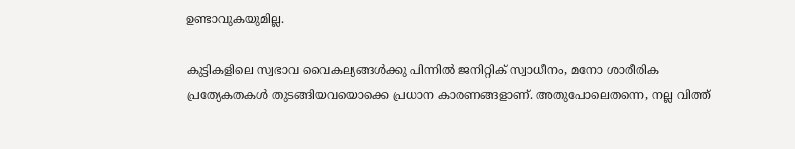ഉണ്ടാവുകയുമില്ല.

കുട്ടികളിലെ സ്വഭാവ വൈകല്യങ്ങൾക്കു പിന്നിൽ ജനിറ്റിക് സ്വാധീനം, മനോ ശാരീരിക പ്രത്യേകതകൾ തുടങ്ങിയവയൊക്കെ പ്രധാന കാരണങ്ങളാണ്. അതുപോലെതന്നെ, നല്ല വിത്ത്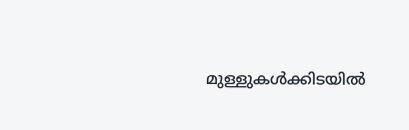മുള്ളുകൾക്കിടയിൽ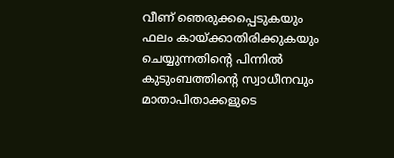വീണ് ഞെരുക്കപ്പെടുകയും ഫലം കായ്ക്കാതിരിക്കുകയും ചെയ്യുന്നതിന്റെ പിന്നിൽ കുടുംബത്തിന്റെ സ്വാധീനവും മാതാപിതാക്കളുടെ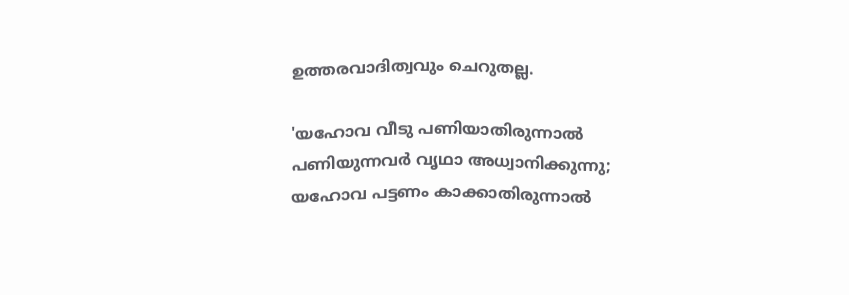ഉത്തരവാദിത്വവും ചെറുതല്ല.

'യഹോവ വീടു പണിയാതിരുന്നാൽ
പണിയുന്നവർ വൃഥാ അധ്വാനിക്കുന്നു;
യഹോവ പട്ടണം കാക്കാതിരുന്നാൽ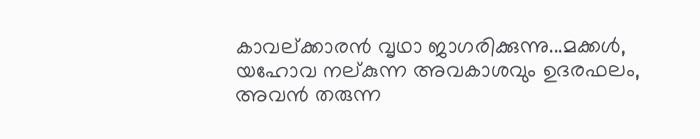കാവല്ക്കാരൻ വൃഥാ ജാഗരിക്കുന്നു...മക്കൾ, യഹോവ നല്കുന്ന അവകാശവും ഉദരഫലം, അവൻ തരുന്ന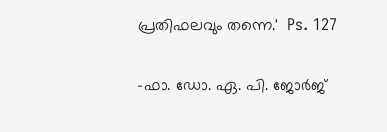പ്രതിഫലവും തന്നെ.'  Ps. 127

-ഫാ. ഡോ. ഏ. പി. ജോർജ്